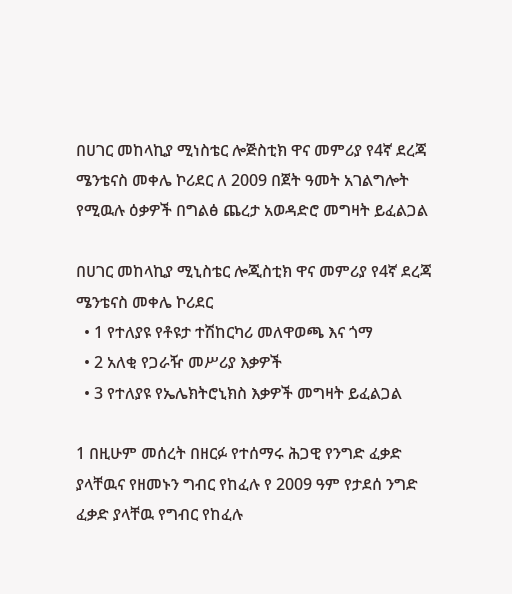በሀገር መከላኪያ ሚነስቴር ሎጅስቲክ ዋና መምሪያ የ4ኛ ደረጃ ሜንቴናስ መቀሌ ኮሪደር ለ 2009 በጀት ዓመት አገልግሎት የሚዉሉ ዕቃዎች በግልፅ ጨረታ አወዳድሮ መግዛት ይፈልጋል

በሀገር መከላኪያ ሚኒስቴር ሎጂስቲክ ዋና መምሪያ የ4ኛ ደረጃ ሜንቴናስ መቀሌ ኮሪደር
  • 1 የተለያዩ የቶዩታ ተሽከርካሪ መለዋወጫ እና ጎማ
  • 2 አለቂ የጋራዥ መሥሪያ እቃዎች
  • 3 የተለያዩ የኤሌክትሮኒክስ እቃዎች መግዛት ይፈልጋል

1 በዚሁም መሰረት በዘርፉ የተሰማሩ ሕጋዊ የንግድ ፈቃድ ያላቸዉና የዘመኑን ግብር የከፈሉ የ 2009 ዓም የታደሰ ንግድ ፈቃድ ያላቸዉ የግብር የከፈሉ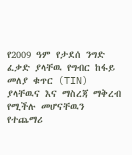የ2009 ዓም የታደሰ ንግድ ፈቃድ ያላቸዉ የግብር ከፋይ መለያ ቁጥር (TIN) ያላቸዉና እና ማስረጃ ማቅረብ የሚችሉ መሆናቸዉን የተጨማሪ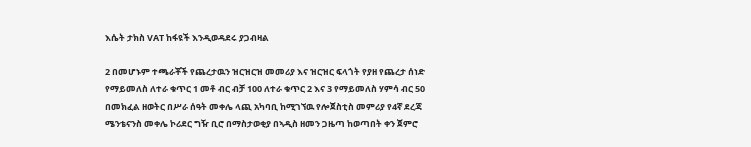እሴት ታክስ VAT ከፋዩች እንዲወዳደሩ ያጋብዛል

2 በመሆኑም ተጫራቾች የጨረታዉን ዝርዝርዝ መመሪያ እና ዝርዝር ፍላጎት የያዘ የጨረታ ሰነድ የማይመለስ ለተራ ቁጥር 1 መቶ ብር ብቻ 100 ለተራ ቁጥር 2 እና 3 የማይመለስ ሃምሳ ብር 50 በመክፈል ዘወትር በሥራ ሰዓት መቀሌ ላጪ አካባቢ ከሚገኘዉ የሎጀስቲስ መምሪያ የ4ኛ ደረጃ ሜንቴናንስ መቀሌ ኮሪደር ግዥ ቢሮ በማስታወቂያ በኣዲስ ዘመን ጋዜጣ ከወጣበት ቀን ጀምሮ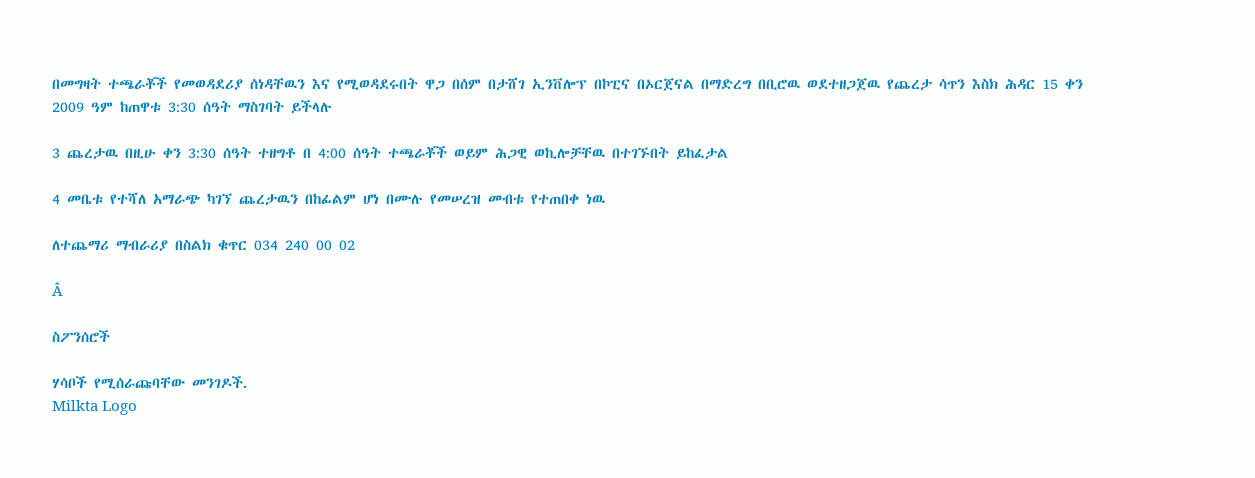በመግዛት ተጫራቾች የመወዳደሪያ ሰነዳቸዉን እና የሚወዳደሩበት ዋጋ በሰም በታሸገ ኢንቨሎፕ በኮፒና በኦርጀናል በማድረግ በቢሮዉ ወደተዘጋጀዉ የጨረታ ሳጥን እስክ ሕዳር 15 ቀን 2009 ዓም ከጠዋቱ 3:30 ሰዓት ማስገባት ይችላሉ

3 ጨረታዉ በዚሁ ቀን 3:30 ሰዓት ተዘግቶ በ 4:00 ሰዓት ተጫራቾች ወይም ሕጋዊ ወኪሎቻቸዉ በተገኙበት ይከፈታል

4 መቤቱ የተሻለ አማራጭ ካገኘ ጨረታዉን በከፊልም ሆነ በሙሉ የመሠረዝ መብቱ የተጠበቀ ነዉ

ለተጨማሪ ማብራሪያ በስልክ ቁጥር 034 240 00 02

Â

ስፖንሰሮች

ሃሳቦች የሚሰራጩባቸው መንገዶች.
Milkta Logo